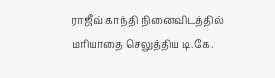ராஜீவ் காந்தி நினைவிடத்தில் மரியாதை செலுத்திய டி.கே.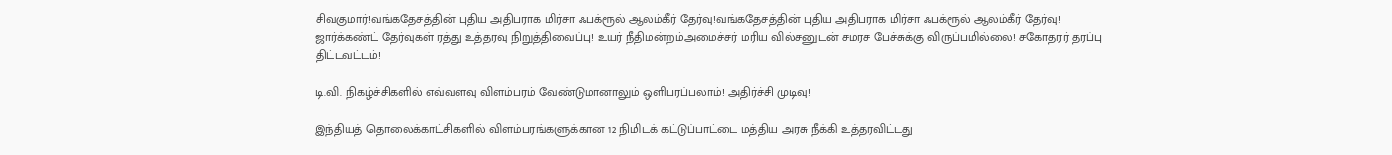சிவகுமார்!வங்கதேசத்தின் புதிய அதிபராக மிர்சா ஃபக்ரூல் ஆலம்கீர் தேர்வு!வங்கதேசத்தின் புதிய அதிபராக மிர்சா ஃபக்ரூல் ஆலம்கீர் தேர்வு! ஜார்க்கண்ட் தேர்வுகள் ரத்து உத்தரவு நிறுத்திவைப்பு! உயர் நீதிமன்றம்அமைச்சர் மரிய வில்சனுடன் சமரச பேச்சுக்கு விருப்பமில்லை! சகோதரர் தரப்பு திட்டவட்டம்!

டி.வி. நிகழ்ச்சிகளில் எவ்வளவு விளம்பரம் வேண்டுமானாலும் ஒளிபரப்பலாம்! அதிர்ச்சி முடிவு!

இந்தியத் தொலைக்காட்சிகளில் விளம்பரங்களுக்கான 12 நிமிடக் கட்டுப்பாட்டை மத்திய அரசு நீக்கி உத்தரவிட்டது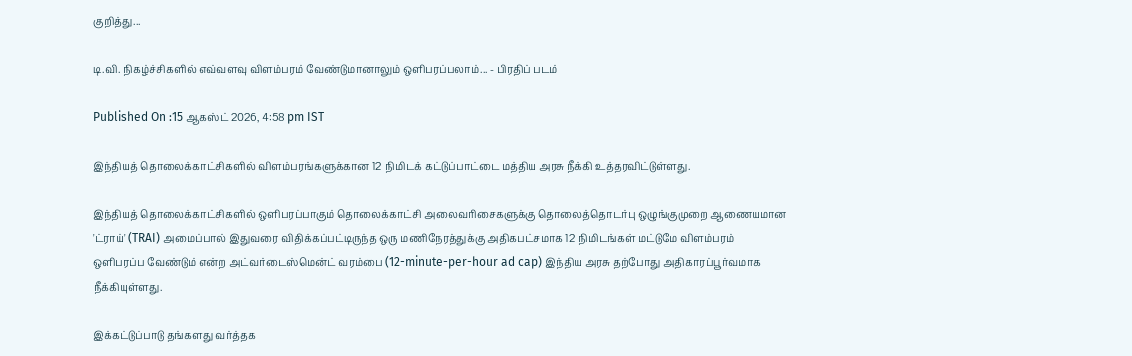குறித்து...

டி.வி. நிகழ்ச்சிகளில் எவ்வளவு விளம்பரம் வேண்டுமானாலும் ஒளிபரப்பலாம்... - பிரதிப் படம்

Published On :15 ஆகஸ்ட் 2026, 4:58 pm IST

இந்தியத் தொலைக்காட்சிகளில் விளம்பரங்களுக்கான 12 நிமிடக் கட்டுப்பாட்டை மத்திய அரசு நீக்கி உத்தரவிட்டுள்ளது.

இந்தியத் தொலைக்காட்சிகளில் ஒளிபரப்பாகும் தொலைக்காட்சி அலைவரிசைகளுக்கு தொலைத்தொடர்பு ஒழுங்குமுறை ஆணையமான 'ட்ராய்' (TRAI) அமைப்பால் இதுவரை விதிக்கப்பட்டிருந்த ஒரு மணிநேரத்துக்கு அதிகபட்சமாக 12 நிமிடங்கள் மட்டுமே விளம்பரம் ஒளிபரப்ப வேண்டும் என்ற அட்வர்டைஸ்மென்ட் வரம்பை (12-minute-per-hour ad cap) இந்திய அரசு தற்போது அதிகாரப்பூர்வமாக நீக்கியுள்ளது.

இக்கட்டுப்பாடு தங்களது வர்த்தக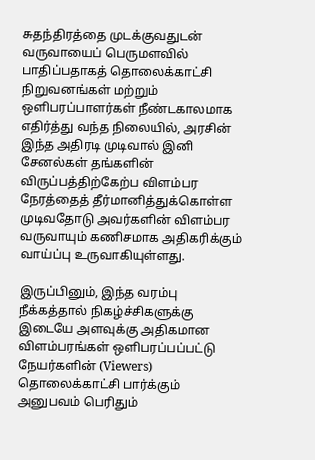சுதந்திரத்தை முடக்குவதுடன் வருவாயைப் பெருமளவில் பாதிப்பதாகத் தொலைக்காட்சி நிறுவனங்கள் மற்றும் ஒளிபரப்பாளர்கள் நீண்டகாலமாக எதிர்த்து வந்த நிலையில், அரசின் இந்த அதிரடி முடிவால் இனி சேனல்கள் தங்களின் விருப்பத்திற்கேற்ப விளம்பர நேரத்தைத் தீர்மானித்துக்கொள்ள முடிவதோடு அவர்களின் விளம்பர வருவாயும் கணிசமாக அதிகரிக்கும் வாய்ப்பு உருவாகியுள்ளது.

இருப்பினும், இந்த வரம்பு நீக்கத்தால் நிகழ்ச்சிகளுக்கு இடையே அளவுக்கு அதிகமான விளம்பரங்கள் ஒளிபரப்பப்பட்டு நேயர்களின் (Viewers) தொலைக்காட்சி பார்க்கும் அனுபவம் பெரிதும்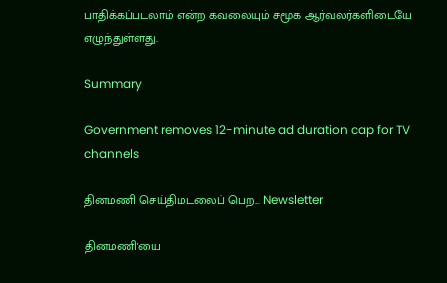பாதிக்கப்படலாம் என்ற கவலையும் சமூக ஆர்வலர்களிடையே எழுந்துள்ளது.

Summary

Government removes 12-minute ad duration cap for TV channels

தினமணி செய்திமடலைப் பெற... Newsletter

தினமணி'யை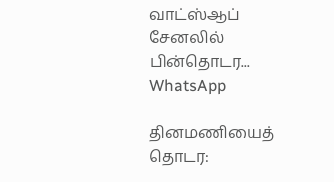வாட்ஸ்ஆப் சேனலில் பின்தொடர... WhatsApp

தினமணியைத் தொடர: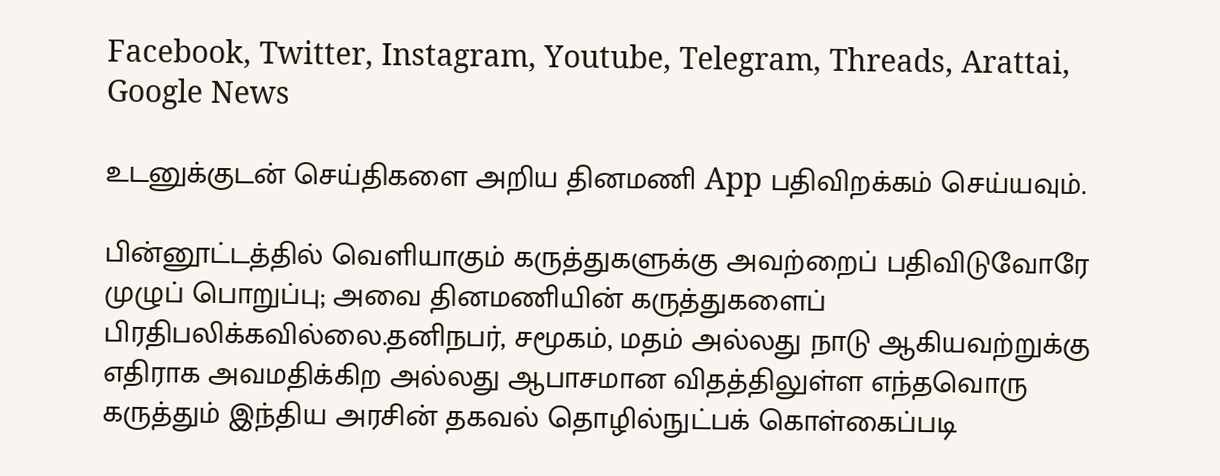Facebook, Twitter, Instagram, Youtube, Telegram, Threads, Arattai, Google News

உடனுக்குடன் செய்திகளை அறிய தினமணி App பதிவிறக்கம் செய்யவும்.

பின்னூட்டத்தில் வெளியாகும் கருத்துகளுக்கு அவற்றைப் பதிவிடுவோரே முழுப் பொறுப்பு; அவை தினமணியின் கருத்துகளைப் பிரதிபலிக்கவில்லை.தனிநபர், சமூகம், மதம் அல்லது நாடு ஆகியவற்றுக்கு எதிராக அவமதிக்கிற அல்லது ஆபாசமான விதத்திலுள்ள எந்தவொரு கருத்தும் இந்திய அரசின் தகவல் தொழில்நுட்பக் கொள்கைப்படி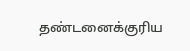தண்டனைக்குரிய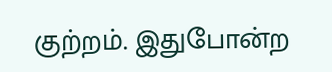குற்றம். இதுபோன்ற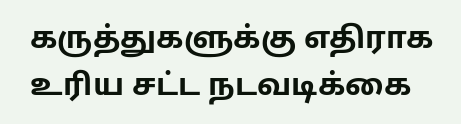கருத்துகளுக்கு எதிராக உரிய சட்ட நடவடிக்கை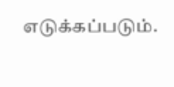எடுக்கப்படும்.